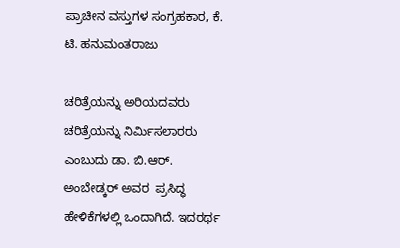ಪ್ರಾಚೀನ ವಸ್ತುಗಳ ಸಂಗ್ರಹಕಾರ, ಕೆ. ಟಿ. ಹನುಮಂತ‌ರಾಜು

ಚರಿತ್ರೆಯನ್ನು ಅರಿಯದವರು ಚರಿತ್ರೆಯನ್ನು ನಿರ್ಮಿಸಲಾರರು ಎಂಬುದು ಡಾ. ಬಿ.ಆರ್. ಅಂಬೇಡ್ಕರ್ ಅವರ  ಪ್ರಸಿದ್ಧ ಹೇಳಿಕೆಗಳಲ್ಲಿ ಒಂದಾಗಿದೆ. ಇದರರ್ಥ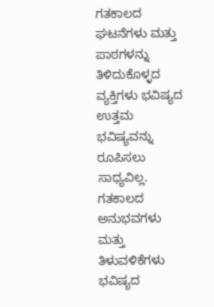ಗತಕಾಲದ ಘಟನೆಗಳು ಮತ್ತು ಪಾಠಗಳನ್ನು ತಿಳಿದುಕೊಳ್ಳದ ವ್ಯಕ್ತಿಗಳು ಭವಿಷ್ಯದ ಉತ್ತಮ ಭವಿಷ್ಯವನ್ನು ರೂಪಿಸಲು ಸಾಧ್ಯವಿಲ್ಲ. ಗತಕಾಲದ ಅನುಭವಗಳು ಮತ್ತು ತಿಳುವಳಿಕೆಗಳು ಭವಿಷ್ಯದ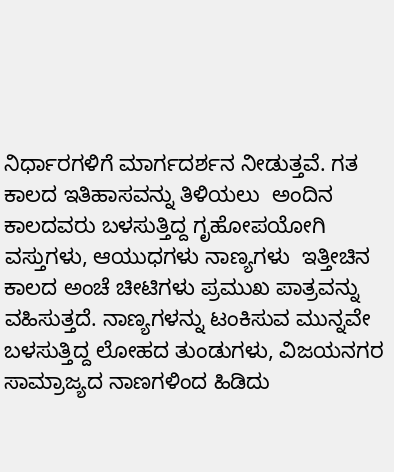ನಿರ್ಧಾರಗಳಿಗೆ ಮಾರ್ಗದರ್ಶನ ನೀಡುತ್ತವೆ. ಗತ ಕಾಲದ ಇತಿಹಾಸವನ್ನು ತಿಳಿಯಲು  ಅಂದಿನ ಕಾಲದವರು ಬಳಸುತ್ತಿದ್ದ ಗೃಹೋಪಯೋಗಿ ವಸ್ತುಗಳು, ಆಯುಧಗಳು ನಾಣ್ಯಗಳು  ಇತ್ತೀಚಿನ ಕಾಲದ ಅಂಚೆ ಚೀಟಿಗಳು ಪ್ರಮುಖ ಪಾತ್ರವನ್ನು ವಹಿಸುತ್ತದೆ. ನಾಣ್ಯಗಳನ್ನು ಟಂಕಿಸುವ ಮುನ್ನವೇ ಬಳಸುತ್ತಿದ್ದ ಲೋಹದ ತುಂಡುಗಳು, ವಿಜಯನಗರ ಸಾಮ್ರಾಜ್ಯದ ನಾಣಗಳಿಂದ ಹಿಡಿದು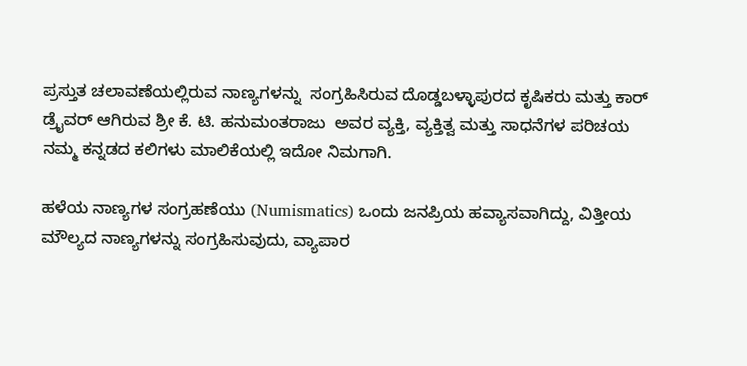ಪ್ರಸ್ತುತ ಚಲಾವಣೆಯಲ್ಲಿರುವ ನಾಣ್ಯಗಳನ್ನು  ಸಂಗ್ರಹಿಸಿರುವ ದೊಡ್ಡಬಳ್ಳಾಪುರದ ಕೃಷಿಕರು ಮತ್ತು ಕಾರ್ ಡ್ರೈವರ್ ಆಗಿರುವ ಶ್ರೀ ಕೆ. ಟಿ. ಹನುಮಂತರಾಜು  ಅವರ ವ್ಯಕ್ತಿ, ವ್ಯಕ್ತಿತ್ವ ಮತ್ತು ಸಾಧನೆಗಳ ಪರಿಚಯ ನಮ್ಮ ಕನ್ನಡದ ಕಲಿಗಳು ಮಾಲಿಕೆಯಲ್ಲಿ ಇದೋ ನಿಮಗಾಗಿ.

ಹಳೆಯ ನಾಣ್ಯಗಳ ಸಂಗ್ರಹಣೆಯು (Numismatics) ಒಂದು ಜನಪ್ರಿಯ ಹವ್ಯಾಸವಾಗಿದ್ದು, ವಿತ್ತೀಯ ಮೌಲ್ಯದ ನಾಣ್ಯಗಳನ್ನು ಸಂಗ್ರಹಿಸುವುದು, ವ್ಯಾಪಾರ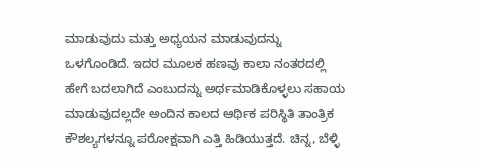ಮಾಡುವುದು ಮತ್ತು ಅಧ್ಯಯನ ಮಾಡುವುದನ್ನು ಒಳಗೊಂಡಿದೆ. ಇದರ ಮೂಲಕ ಹಣವು ಕಾಲಾ ನಂತರದಲ್ಲಿ ಹೇಗೆ ಬದಲಾಗಿದೆ ಎಂಬುದನ್ನು ಅರ್ಥಮಾಡಿಕೊಳ್ಳಲು ಸಹಾಯ ಮಾಡುವುದಲ್ಲದೇ ಅಂದಿನ ಕಾಲದ ಆರ್ಥಿಕ ಪರಿಸ್ಥಿತಿ ತಾಂತ್ರಿಕ ಕೌಶಲ್ಯಗಳನ್ನೂ ಪರೋಕ್ಷವಾಗಿ ಎತ್ತಿ ಹಿಡಿಯುತ್ತದೆ. ಚಿನ್ನ, ಬೆಳ್ಳಿ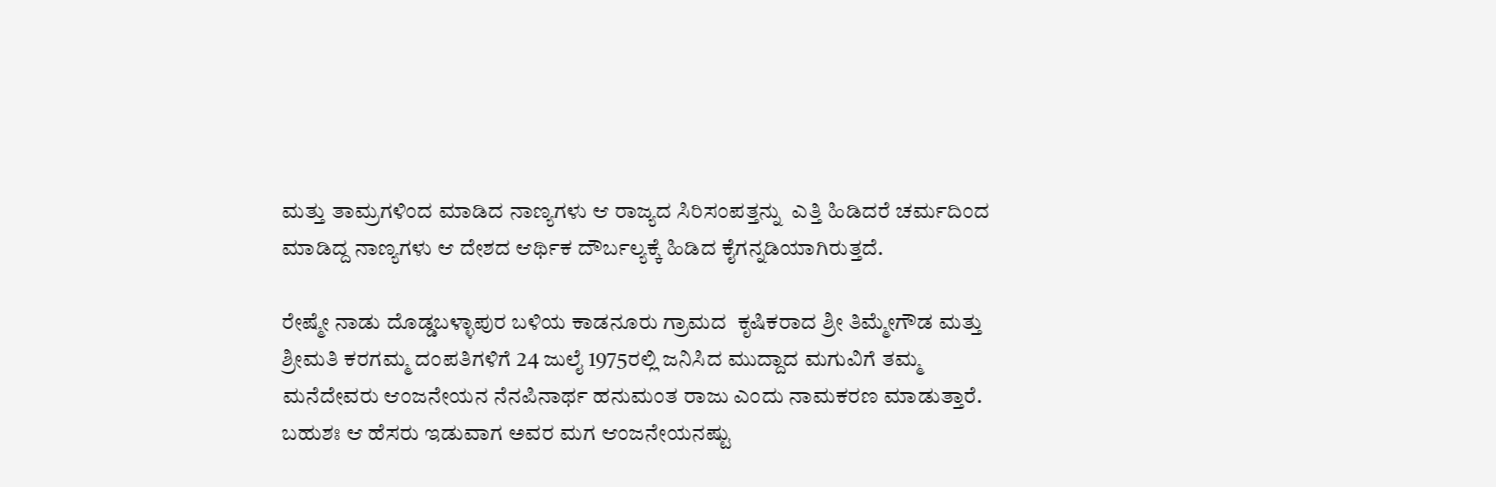ಮತ್ತು ತಾಮ್ರಗಳಿಂದ ಮಾಡಿದ ನಾಣ್ಯಗಳು ಆ ರಾಜ್ಯದ ಸಿರಿಸಂಪತ್ತನ್ನು  ಎತ್ತಿ ಹಿಡಿದರೆ ಚರ್ಮದಿಂದ ಮಾಡಿದ್ದ ನಾಣ್ಯಗಳು ಆ ದೇಶದ ಆರ್ಥಿಕ ದೌರ್ಬಲ್ಯಕ್ಕೆ ಹಿಡಿದ ಕೈಗನ್ನಡಿಯಾಗಿರುತ್ತದೆ.

ರೇಷ್ಮೇ ನಾಡು ದೊಡ್ಡಬಳ್ಳಾಪುರ ಬಳಿಯ ಕಾಡನೂರು ಗ್ರಾಮದ  ಕೃಷಿಕರಾದ ಶ್ರೀ ತಿಮ್ಮೇಗೌಡ ಮತ್ತು ಶ್ರೀಮತಿ ಕರಗಮ್ಮ ದಂಪತಿಗಳಿಗೆ 24 ಜುಲೈ 1975ರಲ್ಲಿ ಜನಿಸಿದ ಮುದ್ದಾದ ಮಗುವಿಗೆ ತಮ್ಮ ಮನೆದೇವರು ಆಂಜನೇಯನ ನೆನಪಿನಾರ್ಥ ಹನುಮಂತ ರಾಜು ಎಂದು ನಾಮಕರಣ ಮಾಡುತ್ತಾರೆ. ಬಹುಶಃ ಆ ಹೆಸರು ಇಡುವಾಗ ಅವರ ಮಗ ಆಂಜನೇಯನಷ್ಟು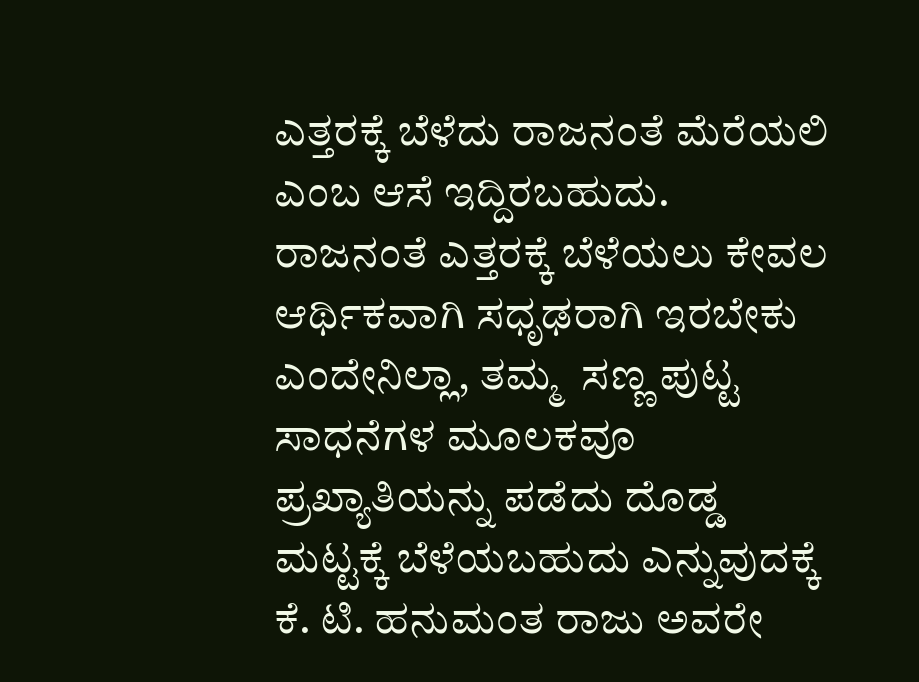ಎತ್ತರಕ್ಕೆ ಬೆಳೆದು ರಾಜನಂತೆ ಮೆರೆಯಲಿ ಎಂಬ ಆಸೆ ಇದ್ದಿರಬಹುದು.  ರಾಜನಂತೆ ಎತ್ತರಕ್ಕೆ ಬೆಳೆಯಲು ಕೇವಲ  ಆರ್ಥಿಕವಾಗಿ ಸಧೃಢರಾಗಿ ಇರಬೇಕು ಎಂದೇನಿಲ್ಲಾ, ತಮ್ಮ  ಸಣ್ಣ ಪುಟ್ಟ ಸಾಧನೆಗಳ ಮೂಲಕವೂ ಪ್ರಖ್ಯಾತಿಯನ್ನು ಪಡೆದು ದೊಡ್ಡ ಮಟ್ಟಕ್ಕೆ ಬೆಳೆಯಬಹುದು ಎನ್ನುವುದಕ್ಕೆ ಕೆ. ಟಿ. ಹನುಮಂತ ರಾಜು ಅವರೇ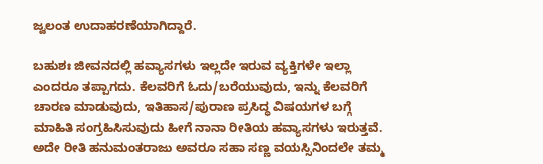ಜ್ವಲಂತ ಉದಾಹರಣೆಯಾಗಿದ್ದಾರೆ.

ಬಹುಶಃ ಜೀವನದಲ್ಲಿ ಹವ್ಯಾಸಗಳು ಇಲ್ಲದೇ ಇರುವ ವ್ಯಕ್ತಿಗಳೇ ಇಲ್ಲಾ ಎಂದರೂ ತಪ್ಪಾಗದು. ಕೆಲವರಿಗೆ ಓದು/ಬರೆಯುವುದು, ಇನ್ನು ಕೆಲವರಿಗೆ ಚಾರಣ ಮಾಡುವುದು, ಇತಿಹಾಸ/ಪುರಾಣ ಪ್ರಸಿದ್ಧ ವಿಷಯಗಳ ಬಗ್ಗೆ ಮಾಹಿತಿ ಸಂಗ್ರಹಿಸಿಸುವುದು ಹೀಗೆ ನಾನಾ ರೀತಿಯ ಹವ್ಯಾಸಗಳು ಇರುತ್ತವೆ. ಅದೇ ರೀತಿ ಹನುಮಂತರಾಜು ಅವರೂ ಸಹಾ ಸಣ್ಣ ವಯಸ್ಸಿನಿಂದಲೇ ತಮ್ಮ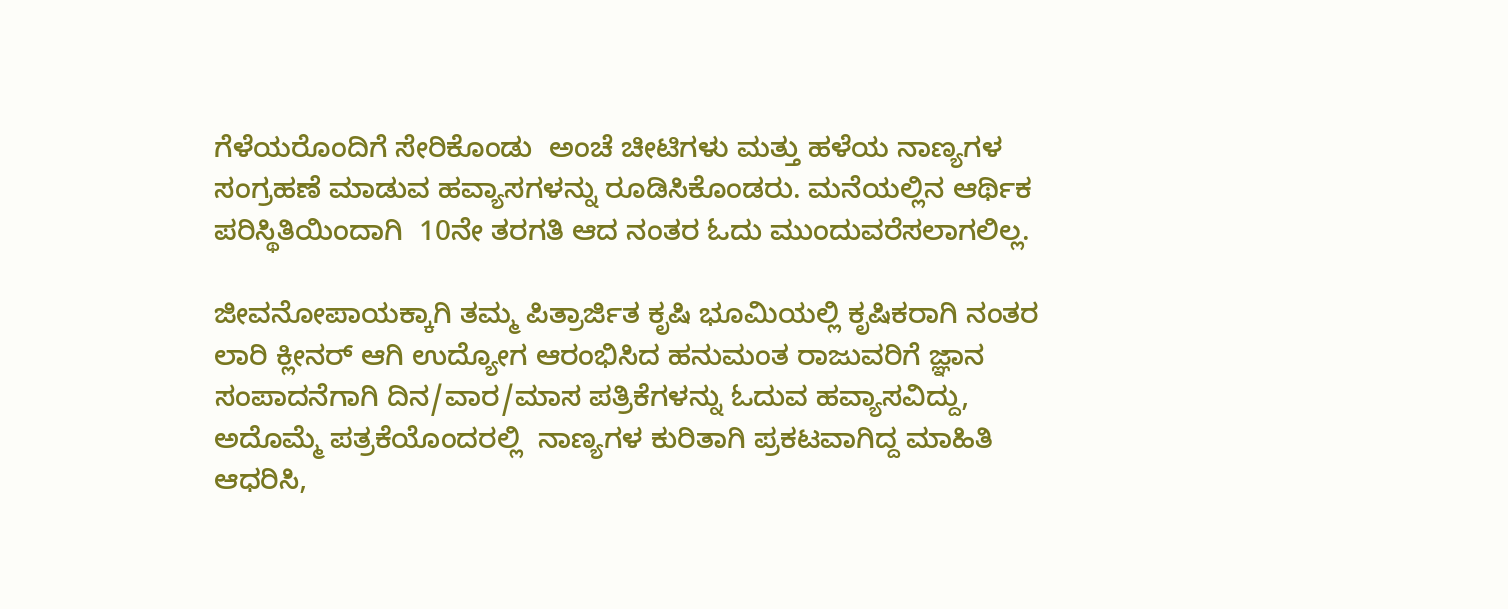ಗೆಳೆಯರೊಂದಿಗೆ ಸೇರಿಕೊಂಡು  ಅಂಚೆ ಚೀಟಿಗಳು ಮತ್ತು ಹಳೆಯ ನಾಣ್ಯಗಳ ಸಂಗ್ರಹಣೆ ಮಾಡುವ ಹವ್ಯಾಸಗಳನ್ನು ರೂಡಿಸಿಕೊಂಡರು. ಮನೆಯಲ್ಲಿನ ಆರ್ಥಿಕ ಪರಿಸ್ಥಿತಿಯಿಂದಾಗಿ  10ನೇ ತರಗತಿ ಆದ ನಂತರ ಓದು ಮುಂದುವರೆಸಲಾಗಲಿಲ್ಲ.

ಜೀವನೋಪಾಯಕ್ಕಾಗಿ ತಮ್ಮ ಪಿತ್ರಾರ್ಜಿತ ಕೃಷಿ ಭೂಮಿಯಲ್ಲಿ ಕೃಷಿಕರಾಗಿ ನಂತರ ಲಾರಿ ಕ್ಲೀನರ್ ಆಗಿ ಉದ್ಯೋಗ ಆರಂಭಿಸಿದ ಹನುಮಂತ ರಾಜುವರಿಗೆ ಜ್ಞಾನ ಸಂಪಾದನೆಗಾಗಿ ದಿನ/ವಾರ/ಮಾಸ ಪತ್ರಿಕೆಗಳನ್ನು ಓದುವ ಹವ್ಯಾಸವಿದ್ದು, ಅದೊಮ್ಮೆ ಪತ್ರಕೆಯೊಂದರಲ್ಲಿ  ನಾಣ್ಯಗಳ ಕುರಿತಾಗಿ ಪ್ರಕಟವಾಗಿದ್ದ ಮಾಹಿತಿ ಆಧರಿಸಿ,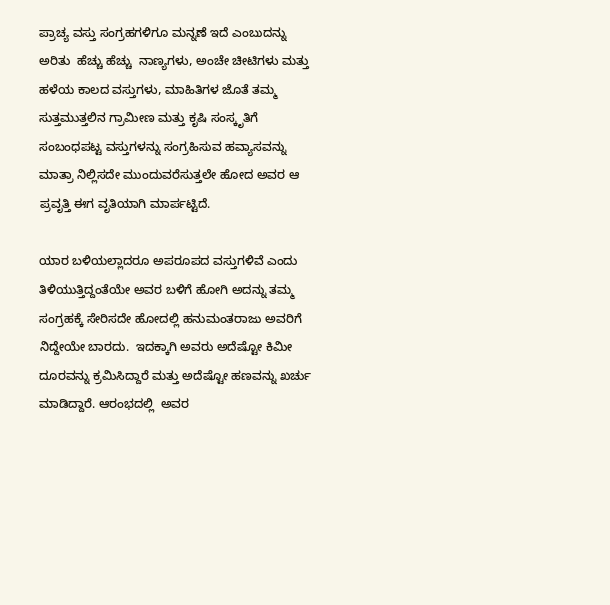ಪ್ರಾಚ್ಯ ವಸ್ತು ಸಂಗ್ರಹಗಳಿಗೂ ಮನ್ನಣೆ ಇದೆ ಎಂಬುದನ್ನು ಅರಿತು  ಹೆಚ್ಚು ಹೆಚ್ಚು  ನಾಣ್ಯಗಳು, ಅಂಚೇ ಚೀಟಿಗಳು ಮತ್ತು ಹಳೆಯ ಕಾಲದ ವಸ್ತುಗಳು, ಮಾಹಿತಿಗಳ ಜೊತೆ ತಮ್ಮ ಸುತ್ತಮುತ್ತಲಿನ ಗ್ರಾಮೀಣ ಮತ್ತು ಕೃಷಿ ಸಂಸ್ಕೃತಿಗೆ ಸಂಬಂಧಪಟ್ಟ ವಸ್ತುಗಳನ್ನು ಸಂಗ್ರಹಿಸುವ ಹವ್ಯಾಸವನ್ನು ಮಾತ್ರಾ ನಿಲ್ಲಿಸದೇ ಮುಂದುವರೆಸುತ್ತಲೇ ಹೋದ ಅವರ ಆ ಪ್ರವೃತ್ತಿ ಈಗ ವೃತಿಯಾಗಿ ಮಾರ್ಪಟ್ಟಿದೆ.

ಯಾರ ಬಳಿಯಲ್ಲಾದರೂ ಅಪರೂಪದ ವಸ್ತುಗಳಿವೆ ಎಂದು ತಿಳಿಯುತ್ತಿದ್ದಂತೆಯೇ ಅವರ ಬಳಿಗೆ ಹೋಗಿ ಅದನ್ನು ತಮ್ಮ ಸಂಗ್ರಹಕ್ಕೆ ಸೇರಿಸದೇ ಹೋದಲ್ಲಿ ಹನುಮಂತರಾಜು ಅವರಿಗೆ ನಿದ್ದೇಯೇ ಬಾರದು.  ಇದಕ್ಕಾಗಿ ಅವರು ಅದೆಷ್ಟೋ ಕಿಮೀ ದೂರವನ್ನು ಕ್ರಮಿಸಿದ್ದಾರೆ ಮತ್ತು ಅದೆಷ್ಟೋ ಹಣವನ್ನು ಖರ್ಚು ಮಾಡಿದ್ದಾರೆ. ಆರಂಭದಲ್ಲಿ  ಅವರ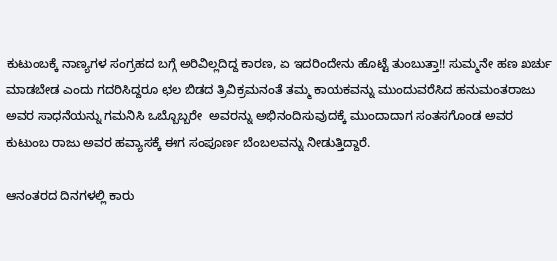ಕುಟುಂಬಕ್ಕೆ ನಾಣ್ಯಗಳ ಸಂಗ್ರಹದ ಬಗ್ಗೆ ಅರಿವಿಲ್ಲದಿದ್ದ ಕಾರಣ, ಏ ಇದರಿಂದೇನು ಹೊಟ್ಟೆ ತುಂಬುತ್ತಾ!! ಸುಮ್ಮನೇ ಹಣ ಖರ್ಚು ಮಾಡಬೇಡ ಎಂದು ಗದರಿಸಿದ್ದರೂ ಛಲ ಬಿಡದ ತ್ರಿವಿಕ್ರಮನಂತೆ ತಮ್ಮ ಕಾಯಕವನ್ನು ಮುಂದುವರೆಸಿದ ಹನುಮಂತರಾಜು ಅವರ ಸಾಧನೆಯನ್ನು ಗಮನಿಸಿ ಒಬ್ಬೊಬ್ಬರೇ  ಅವರನ್ನು ಅಭಿನಂದಿಸುವುದಕ್ಕೆ ಮುಂದಾದಾಗ ಸಂತಸಗೊಂಡ ಅವರ ಕುಟುಂಬ ರಾಜು ಅವರ ಹವ್ಯಾಸಕ್ಕೆ ಈಗ ಸಂಪೂರ್ಣ ಬೆಂಬಲವನ್ನು ನೀಡುತ್ತಿದ್ದಾರೆ.

ಆನಂತರದ ದಿನಗಳಲ್ಲಿ ಕಾರು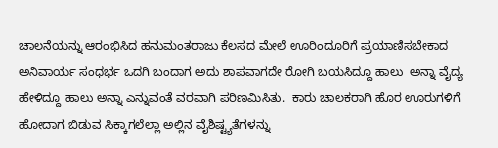ಚಾಲನೆಯನ್ನು ಆರಂಭಿಸಿದ ಹನುಮಂತರಾಜು ಕೆಲಸದ ಮೇಲೆ ಊರಿಂದೂರಿಗೆ ಪ್ರಯಾಣಿಸಬೇಕಾದ ಅನಿವಾರ್ಯ ಸಂಧರ್ಭ ಒದಗಿ ಬಂದಾಗ ಅದು ಶಾಪವಾಗದೇ ರೋಗಿ ಬಯಸಿದ್ದೂ ಹಾಲು  ಅನ್ನಾ ವೈದ್ಯ ಹೇಳಿದ್ದೂ ಹಾಲು ಅನ್ನಾ ಎನ್ನುವಂತೆ ವರವಾಗಿ ಪರಿಣಮಿಸಿತು.  ಕಾರು ಚಾಲಕರಾಗಿ ಹೊರ ಊರುಗಳಿಗೆ ಹೋದಾಗ ಬಿಡುವ ಸಿಕ್ಕಾಗಲೆಲ್ಲಾ ಅಲ್ಲಿನ ವೈಶಿಷ್ಟ್ಯತೆಗಳನ್ನು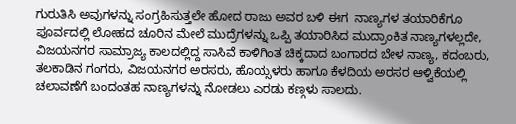ಗುರುತಿಸಿ ಅವುಗಳನ್ನು ಸಂಗ್ರಹಿಸುತ್ತಲೇ ಹೋದ ರಾಜು ಅವರ ಬಳಿ ಈಗ  ನಾಣ್ಯಗಳ ತಯಾರಿಕೆಗೂ ಪೂರ್ವದಲ್ಲಿ ಲೋಹದ ಚೂರಿನ ಮೇಲೆ ಮುದ್ರೆಗಳನ್ನು ಒಪ್ಪಿ ತಯಾರಿಸಿದ ಮುದ್ರಾಂಕಿತ ನಾಣ್ಯಗಳಲ್ಲದೇ, ವಿಜಯನಗರ ಸಾಮ್ರಾಜ್ಯ ಕಾಲದಲ್ಲಿದ್ದ ಸಾಸಿವೆ ಕಾಳಿಗಿಂತ ಚಿಕ್ಕದಾದ ಬಂಗಾರದ ಬೇಳ ನಾಣ್ಯ, ಕದಂಬರು, ತಲಕಾಡಿನ ಗಂಗರು, ವಿಜಯನಗರ ಅರಸರು, ಹೊಯ್ಸಳರು ಹಾಗೂ ಕೆಳದಿಯ ಅರಸರ ಆಳ್ವಿಕೆಯಲ್ಲಿ ಚಲಾವಣೆಗೆ ಬಂದಂತಹ ನಾಣ್ಯಗಳನ್ನು ನೋಡಲು ಎರಡು ಕಣ್ಗಳು ಸಾಲದು.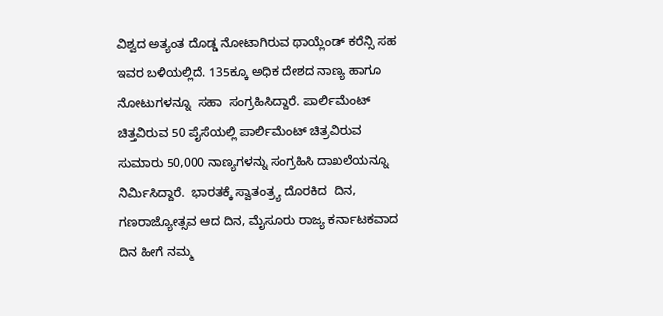ವಿಶ್ವದ ಅತ್ಯಂತ ದೊಡ್ಡ ನೋಟಾಗಿರುವ ಥಾಯ್ಲೆಂಡ್ ಕರೆನ್ಸಿ ಸಹ ಇವರ ಬಳಿಯಲ್ಲಿದೆ. 135ಕ್ಕೂ ಅಧಿಕ ದೇಶದ ನಾಣ್ಯ ಹಾಗೂ ನೋಟುಗಳನ್ನೂ  ಸಹಾ  ಸಂಗ್ರಹಿಸಿದ್ದಾರೆ. ಪಾರ್ಲಿಮೆಂಟ್ ಚಿತ್ತವಿರುವ 50 ಪೈಸೆಯಲ್ಲಿ ಪಾರ್ಲಿಮೆಂಟ್ ಚಿತ್ರವಿರುವ ಸುಮಾರು 50,000 ನಾಣ್ಯಗಳನ್ನು ಸಂಗ್ರಹಿಸಿ ದಾಖಲೆಯನ್ನೂ ನಿರ್ಮಿಸಿದ್ದಾರೆ.  ಭಾರತಕ್ಕೆ ಸ್ವಾತಂತ್ರ್ಯ ದೊರಕಿದ  ದಿನ, ಗಣರಾಜ್ಯೋತ್ಸವ ಆದ ದಿನ, ಮೈಸೂರು ರಾಜ್ಯ ಕರ್ನಾಟಕವಾದ ದಿನ ಹೀಗೆ ನಮ್ಮ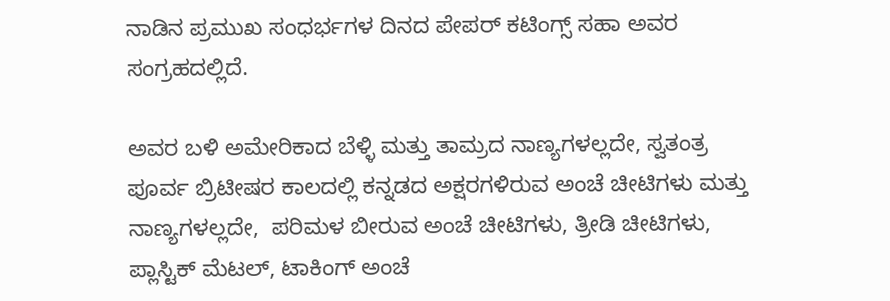ನಾಡಿನ ಪ್ರಮುಖ ಸಂಧರ್ಭಗಳ ದಿನದ ಪೇಪರ್ ಕಟಿಂಗ್ಸ್ ಸಹಾ ಅವರ ಸಂಗ್ರಹದಲ್ಲಿದೆ.

ಅವರ ಬಳಿ ಅಮೇರಿಕಾದ ಬೆಳ್ಳಿ ಮತ್ತು ತಾಮ್ರದ ನಾಣ್ಯಗಳಲ್ಲದೇ, ಸ್ವತಂತ್ರ ಪೂರ್ವ ಬ್ರಿಟೀಷರ ಕಾಲದಲ್ಲಿ ಕನ್ನಡದ ಅಕ್ಷರಗಳಿರುವ ಅಂಚೆ ಚೀಟಿಗಳು ಮತ್ತು ನಾಣ್ಯಗಳಲ್ಲದೇ,  ಪರಿಮಳ ಬೀರುವ ಅಂಚೆ ಚೀಟಿಗಳು, ತ್ರೀಡಿ ಚೀಟಿಗಳು, ಪ್ಲಾಸ್ಟಿಕ್ ಮೆಟಲ್, ಟಾಕಿಂಗ್ ಅಂಚೆ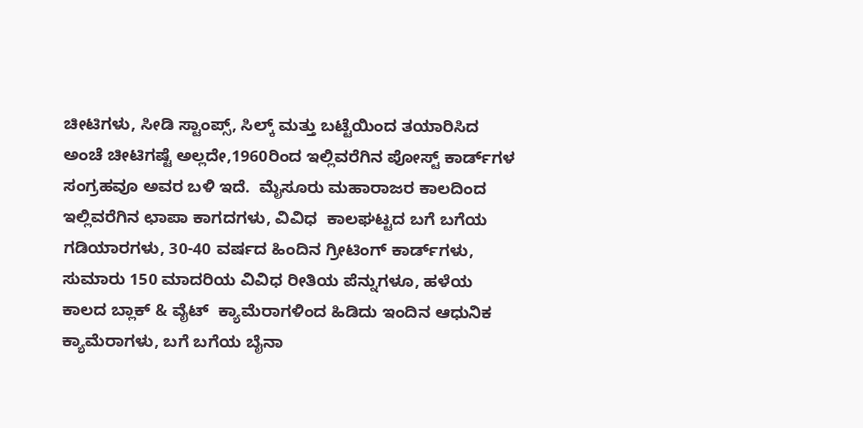ಚೀಟಿಗಳು, ಸೀಡಿ ಸ್ಟಾಂಪ್ಸ್, ಸಿಲ್ಕ್ ಮತ್ತು ಬಟ್ಟೆಯಿಂದ ತಯಾರಿಸಿದ ಅಂಚೆ ಚೀಟಿಗಷ್ಟೆ ಅಲ್ಲದೇ,1960ರಿಂದ ಇಲ್ಲಿವರೆಗಿನ ಪೋಸ್ಟ್ ಕಾರ್ಡ್‌ಗಳ ಸಂಗ್ರಹವೂ ಅವರ ಬಳಿ ಇದೆ.  ಮೈಸೂರು ಮಹಾರಾಜರ ಕಾಲದಿಂದ ಇಲ್ಲಿವರೆಗಿನ ಛಾಪಾ ಕಾಗದಗಳು, ವಿವಿಧ  ಕಾಲಘಟ್ಟದ ಬಗೆ ಬಗೆಯ ಗಡಿಯಾರಗಳು, 30-40 ವರ್ಷದ ಹಿಂದಿನ ಗ್ರೀಟಿಂಗ್ ಕಾರ್ಡ್‌ಗಳು, ಸುಮಾರು 150 ಮಾದರಿಯ ವಿವಿಧ ರೀತಿಯ ಪೆನ್ನುಗಳೂ, ಹಳೆಯ ಕಾಲದ ಬ್ಲಾಕ್ & ವೈಟ್  ಕ್ಯಾಮೆರಾಗಳಿಂದ ಹಿಡಿದು ಇಂದಿನ ಆಧುನಿಕ ಕ್ಯಾಮೆರಾಗಳು, ಬಗೆ ಬಗೆಯ ಬೈನಾ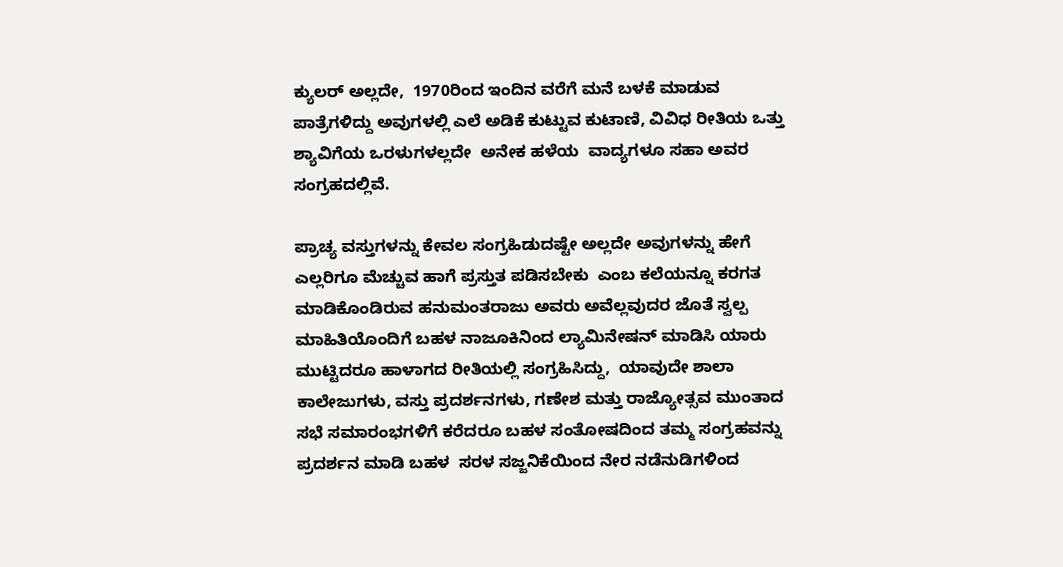ಕ್ಯುಲರ್ ಅಲ್ಲದೇ,  1970ರಿಂದ ಇಂದಿನ ವರೆಗೆ ಮನೆ ಬಳಕೆ ಮಾಡುವ ಪಾತ್ರೆಗಳಿದ್ದು ಅವುಗಳಲ್ಲಿ ಎಲೆ ಅಡಿಕೆ ಕುಟ್ಟುವ ಕುಟಾಣಿ, ವಿವಿಧ ರೀತಿಯ ಒತ್ತು ಶ್ಯಾವಿಗೆಯ ಒರಳುಗಳಲ್ಲದೇ  ಅನೇಕ ಹಳೆಯ  ವಾದ್ಯಗಳೂ ಸಹಾ ಅವರ  ಸಂಗ್ರಹದಲ್ಲಿವೆ.

ಪ್ರಾಚ್ಯ ವಸ್ತುಗಳನ್ನು ಕೇವಲ ಸಂಗ್ರಹಿಡುದಷ್ಟೇ ಅಲ್ಲದೇ ಅವುಗಳನ್ನು ಹೇಗೆ  ಎಲ್ಲರಿಗೂ ಮೆಚ್ಚುವ ಹಾಗೆ ಪ್ರಸ್ತುತ ಪಡಿಸಬೇಕು  ಎಂಬ ಕಲೆಯನ್ನೂ ಕರಗತ ಮಾಡಿಕೊಂಡಿರುವ ಹನುಮಂತರಾಜು ಅವರು ಅವೆಲ್ಲವುದರ ಜೊತೆ ಸ್ವಲ್ಪ ಮಾಹಿತಿಯೊಂದಿಗೆ ಬಹಳ ನಾಜೂಕಿನಿಂದ ಲ್ಯಾಮಿನೇಷನ್ ಮಾಡಿಸಿ ಯಾರು ಮುಟ್ಟಿದರೂ ಹಾಳಾಗದ ರೀತಿಯಲ್ಲಿ ಸಂಗ್ರಹಿಸಿದ್ದು,  ಯಾವುದೇ ಶಾಲಾ ಕಾಲೇಜುಗಳು, ವಸ್ತು ಪ್ರದರ್ಶನಗಳು, ಗಣೇಶ ಮತ್ತು ರಾಜ್ಯೋತ್ಸವ ಮುಂತಾದ ಸಭೆ ಸಮಾರಂಭಗಳಿಗೆ ಕರೆದರೂ ಬಹಳ ಸಂತೋಷದಿಂದ ತಮ್ಮ ಸಂಗ್ರಹವನ್ನು ಪ್ರದರ್ಶನ ಮಾಡಿ ಬಹಳ  ಸರಳ ಸಜ್ಜನಿಕೆಯಿಂದ ನೇರ ನಡೆನುಡಿಗಳಿಂದ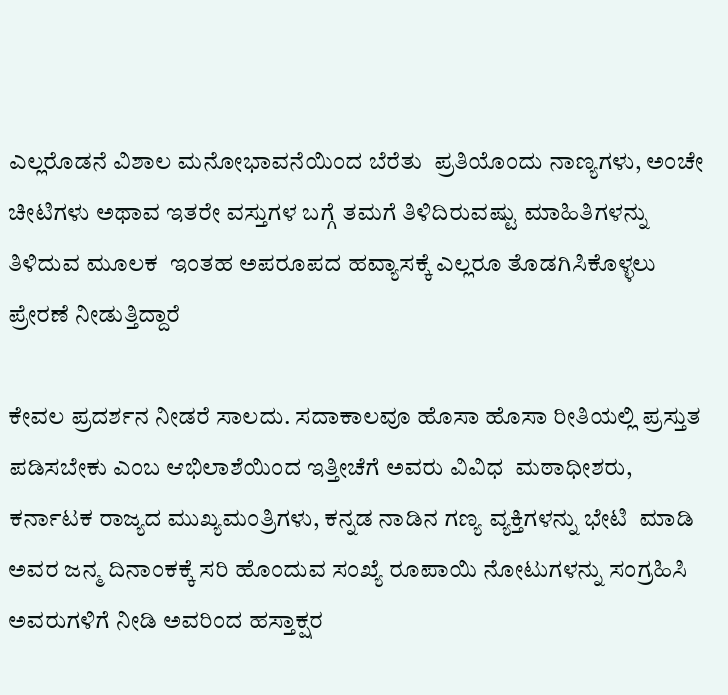ಎಲ್ಲರೊಡನೆ ವಿಶಾಲ ಮನೋಭಾವನೆಯಿಂದ ಬೆರೆತು  ಪ್ರತಿಯೊಂದು ನಾಣ್ಯಗಳು, ಅಂಚೇ ಚೀಟಿಗಳು ಅಥಾವ ಇತರೇ ವಸ್ತುಗಳ ಬಗ್ಗೆ ತಮಗೆ ತಿಳಿದಿರುವಷ್ಟು ಮಾಹಿತಿಗಳನ್ನು ತಿಳಿದುವ ಮೂಲಕ  ಇಂತಹ ಅಪರೂಪದ ಹವ್ಯಾಸಕ್ಕೆ ಎಲ್ಲರೂ ತೊಡಗಿಸಿಕೊಳ್ಳಲು ಪ್ರೇರಣೆ ನೀಡುತ್ತಿದ್ದಾರೆ

ಕೇವಲ ಪ್ರದರ್ಶನ ನೀಡರೆ ಸಾಲದು. ಸದಾಕಾಲವೂ ಹೊಸಾ ಹೊಸಾ ರೀತಿಯಲ್ಲಿ ಪ್ರಸ್ತುತ ಪಡಿಸಬೇಕು ಎಂಬ ಆಭಿಲಾಶೆಯಿಂದ ಇತ್ತೀಚೆಗೆ ಅವರು ವಿವಿಧ  ಮಠಾಧೀಶರು, ಕರ್ನಾಟಕ ರಾಜ್ಯದ ಮುಖ್ಯಮಂತ್ರಿಗಳು, ಕನ್ನಡ ನಾಡಿನ ಗಣ್ಯ ವ್ಯಕ್ತಿಗಳನ್ನು ಭೇಟಿ  ಮಾಡಿ ಅವರ ಜನ್ಮ ದಿನಾಂಕಕ್ಕೆ ಸರಿ ಹೊಂದುವ ಸಂಖ್ಯೆ ರೂಪಾಯಿ ನೋಟುಗಳನ್ನು ಸಂಗ್ರಹಿಸಿ ಅವರುಗಳಿಗೆ ನೀಡಿ ಅವರಿಂದ ಹಸ್ತಾಕ್ಷರ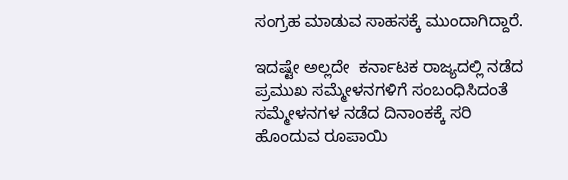ಸಂಗ್ರಹ ಮಾಡುವ ಸಾಹಸಕ್ಕೆ ಮುಂದಾಗಿದ್ದಾರೆ.

ಇದಷ್ಟೇ ಅಲ್ಲದೇ  ಕರ್ನಾಟಕ ರಾಜ್ಯದಲ್ಲಿ ನಡೆದ ಪ್ರಮುಖ ಸಮ್ಮೇಳನಗಳಿಗೆ ಸಂಬಂಧಿಸಿದಂತೆ ಸಮ್ಮೇಳನಗಳ ನಡೆದ ದಿನಾಂಕಕ್ಕೆ ಸರಿ ಹೊಂದುವ ರೂಪಾಯಿ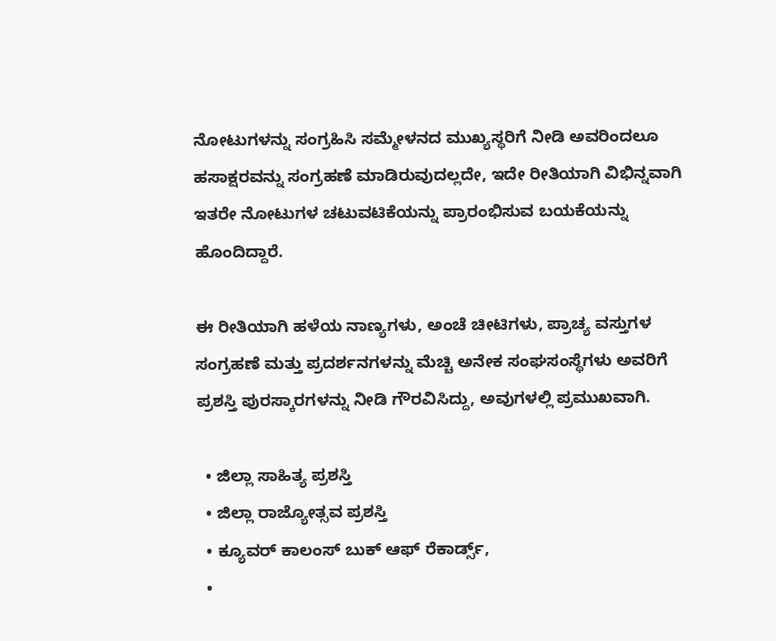ನೋಟುಗಳನ್ನು ಸಂಗ್ರಹಿಸಿ ಸಮ್ಮೇಳನದ ಮುಖ್ಯಸ್ಥರಿಗೆ ನೀಡಿ ಅವರಿಂದಲೂ ಹಸಾಕ್ಷರವನ್ನು ಸಂಗ್ರಹಣೆ ಮಾಡಿರುವುದಲ್ಲದೇ, ಇದೇ ರೀತಿಯಾಗಿ ವಿಭಿನ್ನವಾಗಿ  ಇತರೇ ನೋಟುಗಳ ಚಟುವಟಿಕೆಯನ್ನು ಪ್ರಾರಂಭಿಸುವ ಬಯಕೆಯನ್ನು ಹೊಂದಿದ್ದಾರೆ.

ಈ ರೀತಿಯಾಗಿ ಹಳೆಯ ನಾಣ್ಯಗಳು, ಅಂಚೆ ಚೀಟಿಗಳು, ಪ್ರಾಚ್ಯ ವಸ್ತುಗಳ ಸಂಗ್ರಹಣೆ ಮತ್ತು ಪ್ರದರ್ಶನಗಳನ್ನು ಮೆಚ್ಚಿ ಅನೇಕ ಸಂಘಸಂಸ್ಥೆಗಳು ಅವರಿಗೆ ಪ್ರಶಸ್ತಿ ಪುರಸ್ಕಾರಗಳನ್ನು ನೀಡಿ ಗೌರವಿಸಿದ್ದು, ಅವುಗಳಲ್ಲಿ ಪ್ರಮುಖವಾಗಿ.

  • ಜಿಲ್ಲಾ ಸಾಹಿತ್ಯ ಪ್ರಶಸ್ತಿ
  • ಜಿಲ್ಲಾ ರಾಜ್ಯೋತ್ಸವ ಪ್ರಶಸ್ತಿ
  • ಕ್ಯೂವರ್ ಕಾಲಂಸ್ ಬುಕ್ ಆಫ್ ರೆಕಾರ್ಡ್ಸ್,
  •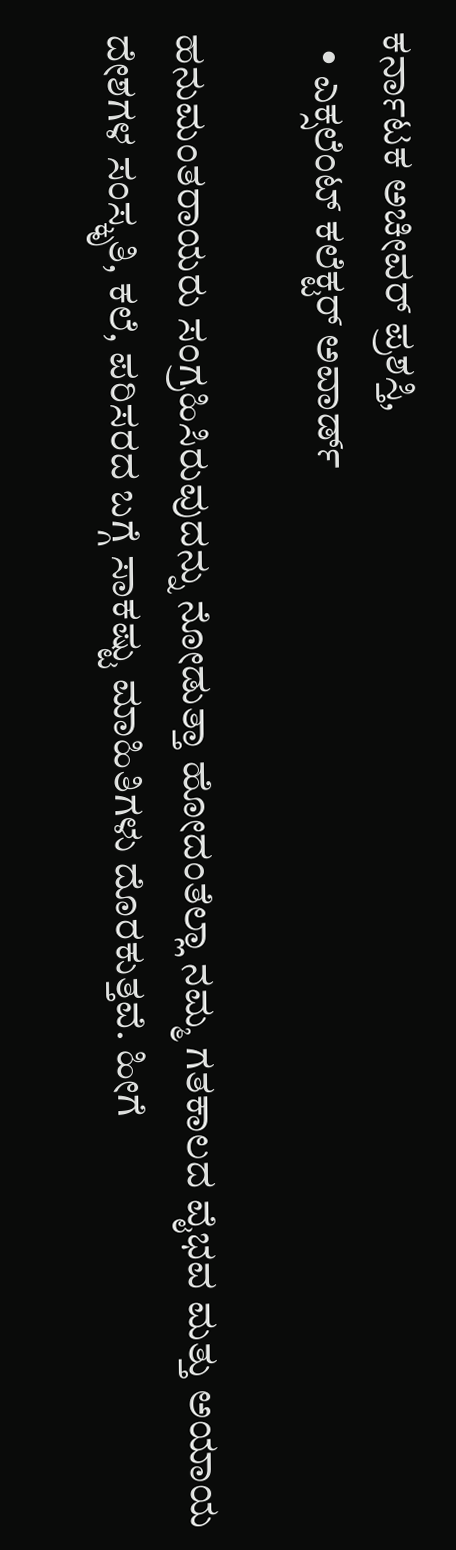ಕರ್ನಾಟಕ ಅಚೀವರ್ ಪ್ರಶಸ್ತಿ,
  • ಎಕ್ಸಲೆಂಟ್ ಕಲೆಕ್ಟರ್ ಅವಾರ್ಡ್

ಹನುಮಂತರಾಯರು ಸಂಗ್ರಹಿಸಿರುವುದನ್ನು ನೋಡುತ್ತಾ ಹೋದಂತೆಲ್ಲಾ ನಮ್ಮ ಗತಕಾಲದ ವೈಭವ ಮತ್ತು ಅಯಾಯ ದೇಶಗಳ ಸಂಸ್ಕೃತಿ, ಕಲೆ, ಪರಿಸರದ ಬಗ್ಗೆ ಸಾಕಷ್ಟು ಮಾಹಿತಿಗಳು ದೊರಕುತ್ತವೆ. ಹೀಗೆ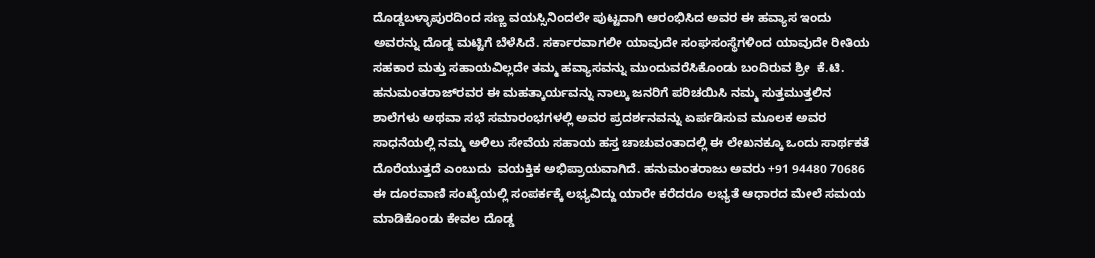ದೊಡ್ಡಬಳ್ಳಾಪುರದಿಂದ ಸಣ್ಣ ವಯಸ್ಸಿನಿಂದಲೇ ಪುಟ್ಟದಾಗಿ ಆರಂಭಿಸಿದ ಅವರ ಈ ಹವ್ಯಾಸ ಇಂದು ಅವರನ್ನು ದೊಡ್ದ ಮಟ್ಟಿಗೆ ಬೆಳೆಸಿದೆ. ಸರ್ಕಾರವಾಗಲೀ ಯಾವುದೇ ಸಂಘಸಂಸ್ಥೆಗಳಿಂದ ಯಾವುದೇ ರೀತಿಯ ಸಹಕಾರ ಮತ್ತು ಸಹಾಯವಿಲ್ಲದೇ ತಮ್ಮ ಹವ್ಯಾಸವನ್ನು ಮುಂದುವರೆಸಿಕೊಂಡು ಬಂದಿರುವ ಶ್ರೀ  ಕೆ.ಟಿ. ಹನುಮಂತರಾಜ್‌ರವರ ಈ ಮಹತ್ಕಾರ್ಯವನ್ನು ನಾಲ್ಕು ಜನರಿಗೆ ಪರಿಚಯಿಸಿ ನಮ್ಮ ಸುತ್ತಮುತ್ತಲಿನ ಶಾಲೆಗಳು ಅಥವಾ ಸಭೆ ಸಮಾರಂಭಗಳಲ್ಲಿ ಅವರ ಪ್ರದರ್ಶನವನ್ನು ಏರ್ಪಡಿಸುವ ಮೂಲಕ ಅವರ ಸಾಧನೆಯಲ್ಲಿ ನಮ್ಮ ಅಳಿಲು ಸೇವೆಯ ಸಹಾಯ ಹಸ್ತ ಚಾಚುವಂತಾದಲ್ಲಿ ಈ ಲೇಖನಕ್ಕೂ ಒಂದು ಸಾರ್ಥಕತೆ ದೊರೆಯುತ್ತದೆ ಎಂಬುದು  ವಯಕ್ತಿಕ ಅಭಿಪ್ರಾಯವಾಗಿದೆ. ಹನುಮಂತರಾಜು ಅವರು +91 94480 70686 ಈ ದೂರವಾಣಿ ಸಂಖ್ಯೆಯಲ್ಲಿ ಸಂಪರ್ಕಕ್ಕೆ ಲಭ್ಯವಿದ್ದು ಯಾರೇ ಕರೆದರೂ ಲಭ್ಯತೆ ಆಧಾರದ ಮೇಲೆ ಸಮಯ ಮಾಡಿಕೊಂಡು ಕೇವಲ ದೊಡ್ಡ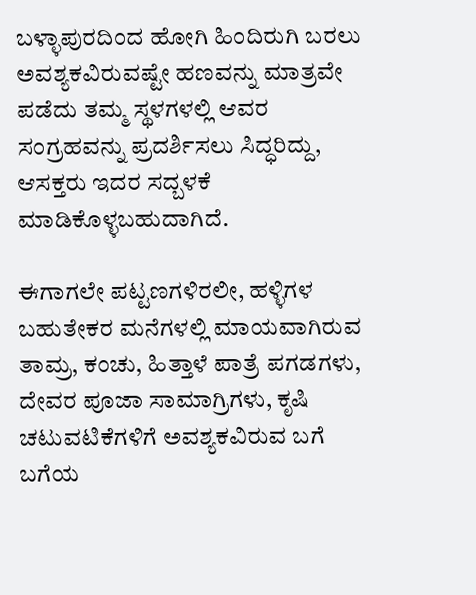ಬಳ್ಳಾಪುರದಿಂದ ಹೋಗಿ ಹಿಂದಿರುಗಿ ಬರಲು ಅವಶ್ಯಕವಿರುವಷ್ಟೇ ಹಣವನ್ನು ಮಾತ್ರವೇ ಪಡೆದು ತಮ್ಮ ಸ್ಥಳಗಳಲ್ಲಿ ಆವರ ಸಂಗ್ರಹವನ್ನು ಪ್ರದರ್ಶಿಸಲು ಸಿದ್ಧರಿದ್ದು, ಆಸಕ್ತರು ಇದರ ಸದ್ಬಳಕೆ ಮಾಡಿಕೊಳ್ಳಬಹುದಾಗಿದೆ.

ಈಗಾಗಲೇ ಪಟ್ಟಣಗಳಿರಲೀ, ಹಳ್ಳಿಗಳ ಬಹುತೇಕರ ಮನೆಗಳಲ್ಲಿ ಮಾಯವಾಗಿರುವ ತಾಮ್ರ, ಕಂಚು, ಹಿತ್ತಾಳೆ ಪಾತ್ರೆ ಪಗಡಗಳು, ದೇವರ ಪೂಜಾ ಸಾಮಾಗ್ರಿಗಳು, ಕೃಷಿ ಚಟುವಟಿಕೆಗಳಿಗೆ ಅವಶ್ಯಕವಿರುವ ಬಗೆ ಬಗೆಯ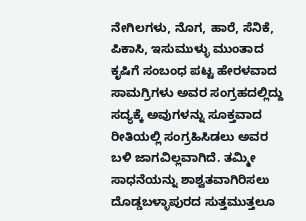ನೇಗಿಲಗಳು, ನೊಗ, ಹಾರೆ, ಸೆನಿಕೆ, ಪಿಕಾಸಿ, ಇಸುಮುಳ್ಳು ಮುಂತಾದ ಕೃಷಿಗೆ ಸಂಬಂಧ ಪಟ್ಟ ಹೇರಳವಾದ ಸಾಮಗ್ರಿಗಳು ಅವರ ಸಂಗ್ರಹದಲ್ಲಿದ್ದು ಸದ್ಯಕ್ಕೆ ಅವುಗಳನ್ನು ಸೂಕ್ತವಾದ ರೀತಿಯಲ್ಲಿ ಸಂಗ್ರಹಿಸಿಡಲು ಅವರ ಬಳಿ ಜಾಗವಿಲ್ಲವಾಗಿದೆ. ತಮ್ಮೀ ಸಾಧನೆಯನ್ನು ಶಾಶ್ವತವಾಗಿರಿಸಲು ದೊಡ್ಡಬಳ್ಳಾಪುರದ ಸುತ್ತಮುತ್ತಲೂ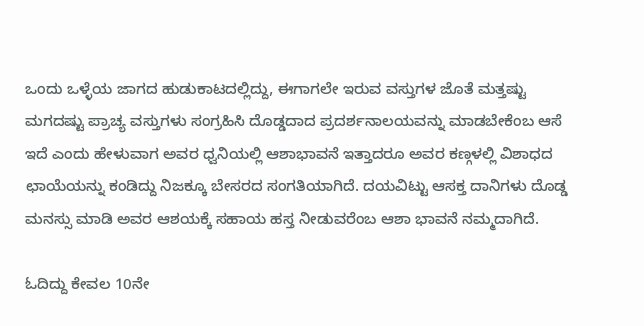ಒಂದು ಒಳ್ಳೆಯ ಜಾಗದ ಹುಡುಕಾಟದಲ್ಲಿದ್ದು, ಈಗಾಗಲೇ ಇರುವ ವಸ್ತುಗಳ ಜೊತೆ ಮತ್ತಷ್ಟು ಮಗದಷ್ಟು ಪ್ರಾಚ್ಯ ವಸ್ತುಗಳು ಸಂಗ್ರಹಿಸಿ ದೊಡ್ಡದಾದ ಪ್ರದರ್ಶನಾಲಯವನ್ನು ಮಾಡಬೇಕೆಂಬ ಆಸೆ ಇದೆ ಎಂದು ಹೇಳುವಾಗ ಅವರ ಧ್ವನಿಯಲ್ಲಿ ಆಶಾಭಾವನೆ ಇತ್ತಾದರೂ ಅವರ ಕಣ್ಗಳಲ್ಲಿ ವಿಶಾಧದ ಛಾಯೆಯನ್ನು ಕಂಡಿದ್ದು ನಿಜಕ್ಕೂ ಬೇಸರದ ಸಂಗತಿಯಾಗಿದೆ. ದಯವಿಟ್ಟು ಆಸಕ್ತ ದಾನಿಗಳು ದೊಡ್ಡ ಮನಸ್ಸು ಮಾಡಿ ಅವರ ಆಶಯಕ್ಕೆ ಸಹಾಯ ಹಸ್ತ ನೀಡುವರೆಂಬ ಆಶಾ ಭಾವನೆ ನಮ್ಮದಾಗಿದೆ.

ಓದಿದ್ದು ಕೇವಲ 10ನೇ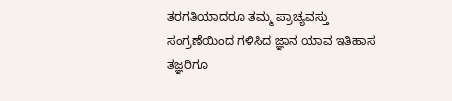ತರಗತಿಯಾದರೂ ತಮ್ಮ ಪ್ರಾಚ್ಯವಸ್ತು ಸಂಗ್ರಣೆಯಿಂದ ಗಳಿಸಿದ ಜ್ಞಾನ ಯಾವ ಇತಿಹಾಸ ತಜ್ಞರಿಗೂ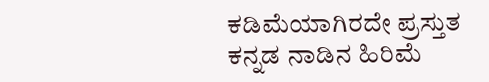ಕಡಿಮೆಯಾಗಿರದೇ ಪ್ರಸ್ತುತ ಕನ್ನಡ ನಾಡಿನ ಹಿರಿಮೆ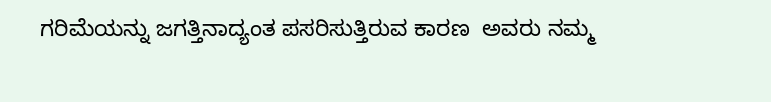ಗರಿಮೆಯನ್ನು ಜಗತ್ತಿನಾದ್ಯಂತ ಪಸರಿಸುತ್ತಿರುವ ಕಾರಣ  ಅವರು ನಮ್ಮ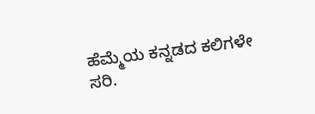ಹೆಮ್ಮೆಯ ಕನ್ನಡದ ಕಲಿಗಳೇ ಸರಿ.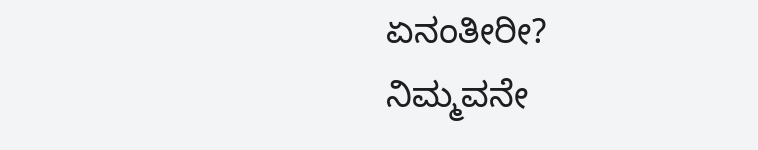ಏನಂತೀರೀ?
ನಿಮ್ಮವನೇ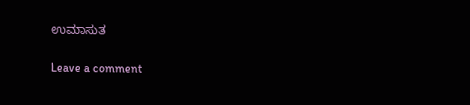ಉಮಾಸುತ

Leave a comment